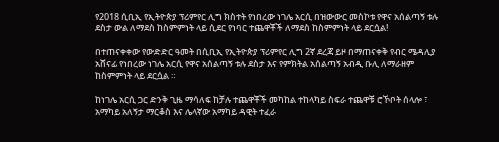የ2018 ሲቢኢ የኢትዮጵያ ፕሪምየር ሊግ ክስተት የነበረው ነገሌ አርሲ በዝውውር መስኮቱ የዋና አሰልጣኝ ቱሉ ደስታ ውል ለማደስ ከስምምነት ላይ ሲደር የነባር ተጨዋቾች ለማደስ ከስምምነት ላይ ደርሷል!

በተጠናቀቀው የውድድር ዓመት በሲቢኢ የኢትዮጵያ ፕሪምየር ሊግ 2ኛ ደረጃ ይዞ በማጠናቀቅ የብር ሜዳሊያ አሸናፊ የነበረው ነገሌ አርሲ የዋና አሰልጣኝ ቱሉ ደስታ እና የምክትል አሰልጣኝ አብዲ ቡሊ ለማራዘም ከስምምነት ላይ ደርሷል ።

ከነገሌ አርሲ ጋር ድንቅ ጊዜ ማሳለፍ ከቻሉ ተጨዋቾች መካከል ተከላካይ ስፍራ ተጨዋቹ ሮኾቦት ሰላሎ ፣ አማካይ አለኝታ ማርቆስ እና ሌላኛው አማካይ ዳዊት ተፈራ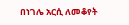በነገሌ አርሲ ለመቆየት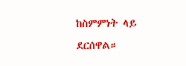ከስምምነት ላይ ደርሰዋል።